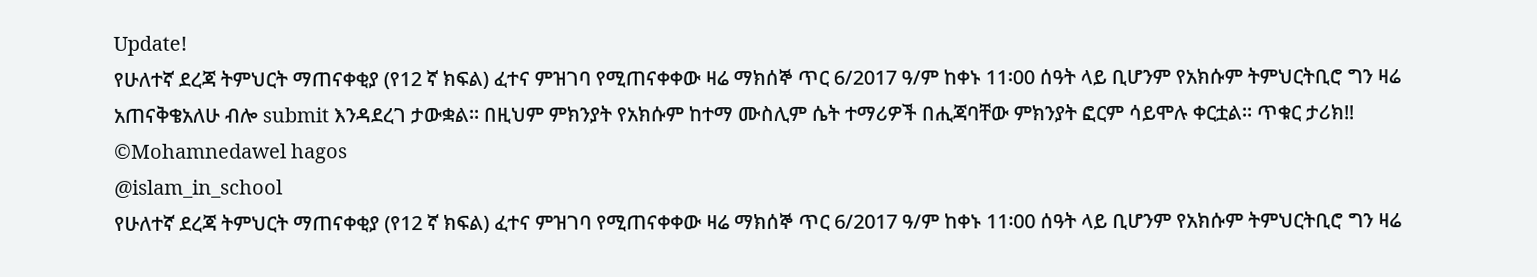Update!
የሁለተኛ ደረጃ ትምህርት ማጠናቀቂያ (የ12 ኛ ክፍል) ፈተና ምዝገባ የሚጠናቀቀው ዛሬ ማክሰኞ ጥር 6/2017 ዓ/ም ከቀኑ 11፡00 ሰዓት ላይ ቢሆንም የአክሱም ትምህርትቢሮ ግን ዛሬ አጠናቅቄአለሁ ብሎ submit እንዳደረገ ታውቋል። በዚህም ምክንያት የአክሱም ከተማ ሙስሊም ሴት ተማሪዎች በሒጃባቸው ምክንያት ፎርም ሳይሞሉ ቀርቷል። ጥቁር ታሪክ‼
©Mohamnedawel hagos
@islam_in_school
የሁለተኛ ደረጃ ትምህርት ማጠናቀቂያ (የ12 ኛ ክፍል) ፈተና ምዝገባ የሚጠናቀቀው ዛሬ ማክሰኞ ጥር 6/2017 ዓ/ም ከቀኑ 11፡00 ሰዓት ላይ ቢሆንም የአክሱም ትምህርትቢሮ ግን ዛሬ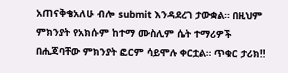አጠናቅቄአለሁ ብሎ submit እንዳደረገ ታውቋል። በዚህም ምክንያት የአክሱም ከተማ ሙስሊም ሴት ተማሪዎች በሒጃባቸው ምክንያት ፎርም ሳይሞሉ ቀርቷል። ጥቁር ታሪክ‼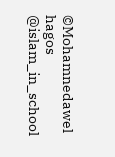©Mohamnedawel hagos
@islam_in_school